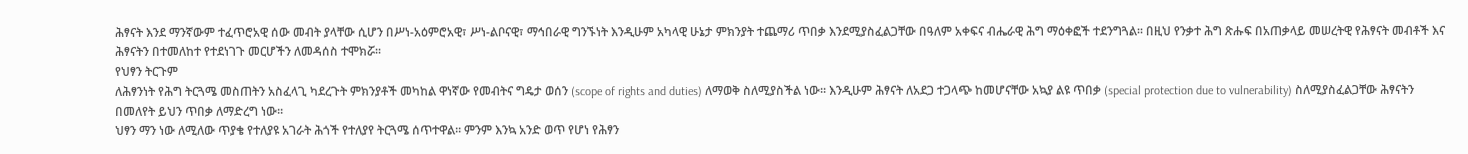ሕፃናት እንደ ማንኛውም ተፈጥሮአዊ ሰው መብት ያላቸው ሲሆን በሥነ-አዕምሮአዊ፣ ሥነ-ልቦናዊ፣ ማኅበራዊ ግንኙነት እንዲሁም አካላዊ ሁኔታ ምክንያት ተጨማሪ ጥበቃ እንደሚያስፈልጋቸው በዓለም አቀፍና ብሔራዊ ሕግ ማዕቀፎች ተደንግጓል፡፡ በዚህ የንቃተ ሕግ ጽሑፍ በአጠቃላይ መሠረትዊ የሕፃናት መብቶች እና ሕፃናትን በተመለከተ የተደነገጉ መርሆችን ለመዳሰስ ተሞክሯ፡፡
የህፃን ትርጉም
ለሕፃንነት የሕግ ትርጓሜ መስጠትን አስፈላጊ ካደረጉት ምክንያቶች መካከል ዋነኛው የመብትና ግዴታ ወሰን (scope of rights and duties) ለማወቅ ስለሚያስችል ነው፡፡ እንዲሁም ሕፃናት ለአደጋ ተጋላጭ ከመሆናቸው አኳያ ልዩ ጥበቃ (special protection due to vulnerability) ስለሚያስፈልጋቸው ሕፃናትን በመለየት ይህን ጥበቃ ለማድረግ ነው፡፡
ህፃን ማን ነው ለሚለው ጥያቄ የተለያዩ አገራት ሕጎች የተለያየ ትርጓሜ ሰጥተዋል፡፡ ምንም እንኳ አንድ ወጥ የሆነ የሕፃን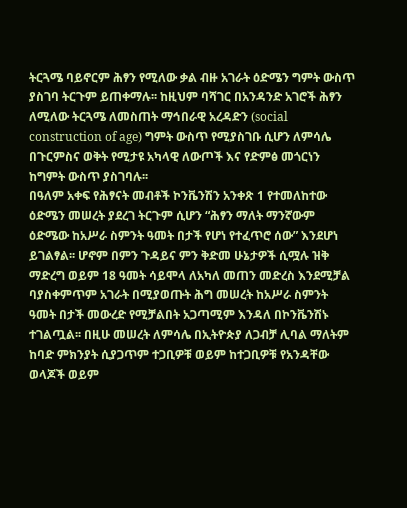ትርጓሜ ባይኖርም ሕፃን የሚለው ቃል ብዙ አገራት ዕድሜን ግምት ውስጥ ያስገባ ትርጉም ይጠቀማሉ፡፡ ከዚህም ባሻገር በአንዳንድ አገሮች ሕፃን ለሚለው ትርጓሜ ለመስጠት ማኅበራዊ አረዳድን (social construction of age) ግምት ውስጥ የሚያስገቡ ሲሆን ለምሳሌ በጉርምስና ወቅት የሚታዩ አካላዊ ለውጦች እና የድምፅ መጎርነን ከግምት ውስጥ ያስገባሉ፡፡
በዓለም አቀፍ የሕፃናት መብቶች ኮንቬንሽን አንቀጽ 1 የተመለከተው ዕድሜን መሠረት ያደረገ ትርጉም ሲሆን “ሕፃን ማለት ማንኛውም ዕድሜው ከአሥራ ስምንት ዓመት በታች የሆነ የተፈጥሮ ሰው” እንደሆነ ይገልፃል፡፡ ሆኖም በምን ጉዳይና ምን ቅድመ ሁኔታዎች ሲሟሉ ዝቅ ማድረግ ወይም 18 ዓመት ሳይሞላ ለአካለ መጠን መድረስ እንደሚቻል ባያስቀምጥም አገራት በሚያወጡት ሕግ መሠረት ከአሥራ ስምንት ዓመት በታች መውረድ የሚቻልበት አጋጣሚም እንዳለ በኮንቬንሽኑ ተገልጧል፡፡ በዚሁ መሠረት ለምሳሌ በኢትዮጵያ ለጋብቻ ሊባል ማለትም ከባድ ምክንያት ሲያጋጥም ተጋቢዎቹ ወይም ከተጋቢዎቹ የአንዳቸው ወላጆች ወይም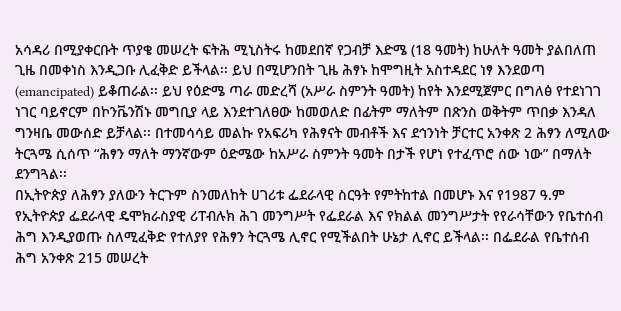አሳዳሪ በሚያቀርቡት ጥያቄ መሠረት ፍትሕ ሚኒስትሩ ከመደበኛ የጋብቻ እድሜ (18 ዓመት) ከሁለት ዓመት ያልበለጠ ጊዜ በመቀነስ እንዲጋቡ ሊፈቅድ ይችላል፡፡ ይህ በሚሆንበት ጊዜ ሕፃኑ ከሞግዚት አስተዳደር ነፃ እንደወጣ (emancipated) ይቆጠራል፡፡ ይህ የዕድሜ ጣራ መድረሻ (አሥራ ስምንት ዓመት) ከየት እንደሚጀምር በግለፅ የተደነገገ ነገር ባይኖርም በኮንቬንሽኑ መግቢያ ላይ እንደተገለፀው ከመወለድ በፊትም ማለትም በጽንስ ወቅትም ጥበቃ እንዳለ ግንዛቤ መውሰድ ይቻላል፡፡ በተመሳሳይ መልኩ የአፍሪካ የሕፃናት መብቶች እና ደኅንነት ቻርተር አንቀጽ 2 ሕፃን ለሚለው ትርጓሜ ሲሰጥ “ሕፃን ማለት ማንኛውም ዕድሜው ከአሥራ ስምንት ዓመት በታች የሆነ የተፈጥሮ ሰው ነው” በማለት ደንግጓል፡፡
በኢትዮጵያ ለሕፃን ያለውን ትርጉም ስንመለከት ሀገሪቱ ፌደራላዊ ስርዓት የምትከተል በመሆኑ እና የ1987 ዓ.ም የኢትዮጵያ ፌደራላዊ ዴሞክራስያዊ ሪፐብሉክ ሕገ መንግሥት የፌደራል እና የክልል መንግሥታት የየራሳቸውን የቤተሰብ ሕግ እንዲያወጡ ስለሚፈቅድ የተለያየ የሕፃን ትርጓሜ ሊኖር የሚችልበት ሁኔታ ሊኖር ይችላል፡፡ በፌደራል የቤተሰብ ሕግ አንቀጽ 215 መሠረት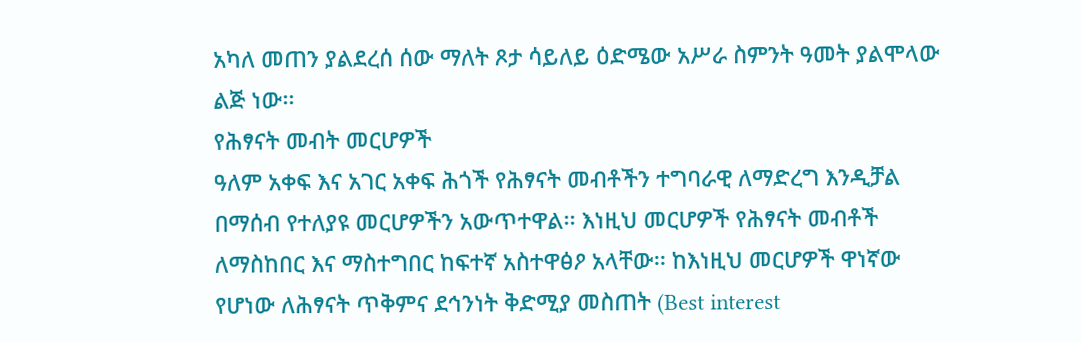አካለ መጠን ያልደረሰ ሰው ማለት ጾታ ሳይለይ ዕድሜው አሥራ ስምንት ዓመት ያልሞላው ልጅ ነው፡፡
የሕፃናት መብት መርሆዎች
ዓለም አቀፍ እና አገር አቀፍ ሕጎች የሕፃናት መብቶችን ተግባራዊ ለማድረግ እንዲቻል በማሰብ የተለያዩ መርሆዎችን አውጥተዋል፡፡ እነዚህ መርሆዎች የሕፃናት መብቶች ለማስከበር እና ማስተግበር ከፍተኛ አስተዋፅዖ አላቸው፡፡ ከእነዚህ መርሆዎች ዋነኛው የሆነው ለሕፃናት ጥቅምና ደኅንነት ቅድሚያ መስጠት (Best interest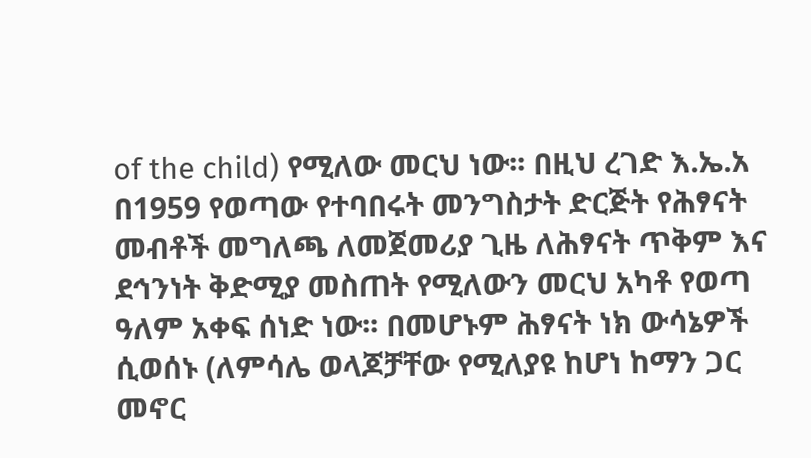of the child) የሚለው መርህ ነው፡፡ በዚህ ረገድ እ.ኤ.አ በ1959 የወጣው የተባበሩት መንግስታት ድርጅት የሕፃናት መብቶች መግለጫ ለመጀመሪያ ጊዜ ለሕፃናት ጥቅም እና ደኅንነት ቅድሚያ መስጠት የሚለውን መርህ አካቶ የወጣ ዓለም አቀፍ ሰነድ ነው፡፡ በመሆኑም ሕፃናት ነክ ውሳኔዎች ሲወሰኑ (ለምሳሌ ወላጆቻቸው የሚለያዩ ከሆነ ከማን ጋር መኖር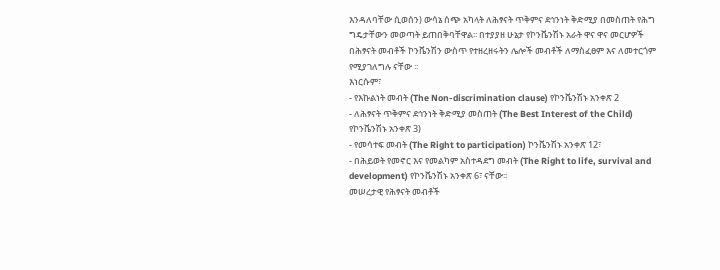እንዳለባቸው ሲወሰን) ውሳኔ ሰጭ አካላት ለሕፃናት ጥቅምና ደኅንነት ቅድሚያ በመስጠት የሕግ ግዴታቸውን መወጣት ይጠበቅባቸዋል፡፡ በተያያዘ ሁኔታ የኮንቬንሽኑ አራት ዋና ዋና መርሆዎች በሕፃናት መብቶች ኮንቬንሽን ውስጥ የተዘረዘሩትን ሌሎች መብቶች ለማስፈፀም እና ለመተርጎም የሚያገለግሉ ናቸው ፡፡
እነርሱም፣
- የእኩልነት መብት (The Non-discrimination clause) የኮንቬንሽኑ አንቀጽ 2
- ለሕፃናት ጥቅምና ደኅንነት ቅድሚያ መስጠት (The Best Interest of the Child) የኮንቬንሽኑ አንቀጽ 3)
- የመሳተፍ መብት (The Right to participation) ኮንቬንሽኑ አንቀጽ 12፣
- በሕይወት የመኖር እና የመልካም አስተዳደግ መብት (The Right to life, survival and development) የኮንቬንሽኑ አንቀጽ 6፣ ናቸው፡፡
መሠረታዊ የሕፃናት መብቶች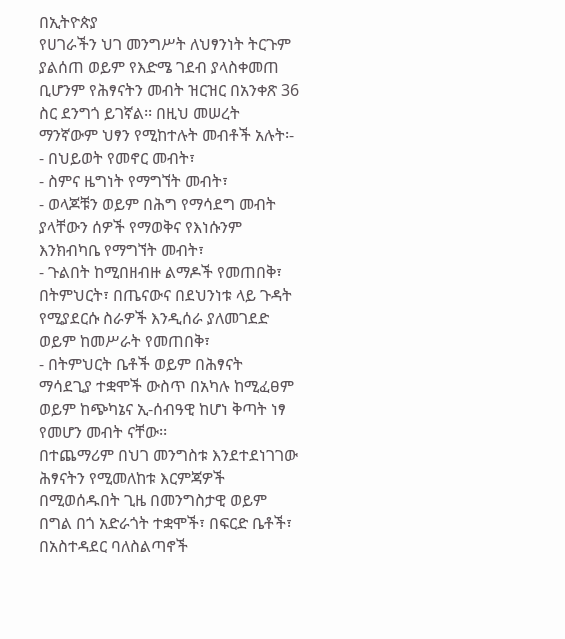በኢትዮጵያ
የሀገራችን ህገ መንግሥት ለህፃንነት ትርጉም ያልሰጠ ወይም የእድሜ ገደብ ያላስቀመጠ ቢሆንም የሕፃናትን መብት ዝርዝር በአንቀጽ 36 ስር ደንግጎ ይገኛል፡፡ በዚህ መሠረት ማንኛውም ህፃን የሚከተሉት መብቶች አሉት፡-
- በህይወት የመኖር መብት፣
- ስምና ዜግነት የማግኘት መብት፣
- ወላጆቹን ወይም በሕግ የማሳደግ መብት ያላቸውን ሰዎች የማወቅና የእነሱንም እንክብካቤ የማግኘት መብት፣
- ጉልበት ከሚበዘብዙ ልማዶች የመጠበቅ፣ በትምህርት፣ በጤናውና በደህንነቱ ላይ ጉዳት የሚያደርሱ ስራዎች እንዲሰራ ያለመገደድ ወይም ከመሥራት የመጠበቅ፣
- በትምህርት ቤቶች ወይም በሕፃናት ማሳደጊያ ተቋሞች ውስጥ በአካሉ ከሚፈፀም ወይም ከጭካኔና ኢ-ሰብዓዊ ከሆነ ቅጣት ነፃ የመሆን መብት ናቸው፡፡
በተጨማሪም በህገ መንግስቱ እንደተደነገገው ሕፃናትን የሚመለከቱ እርምጃዎች በሚወሰዱበት ጊዜ በመንግስታዊ ወይም በግል በጎ አድራጎት ተቋሞች፣ በፍርድ ቤቶች፣ በአስተዳደር ባለስልጣኖች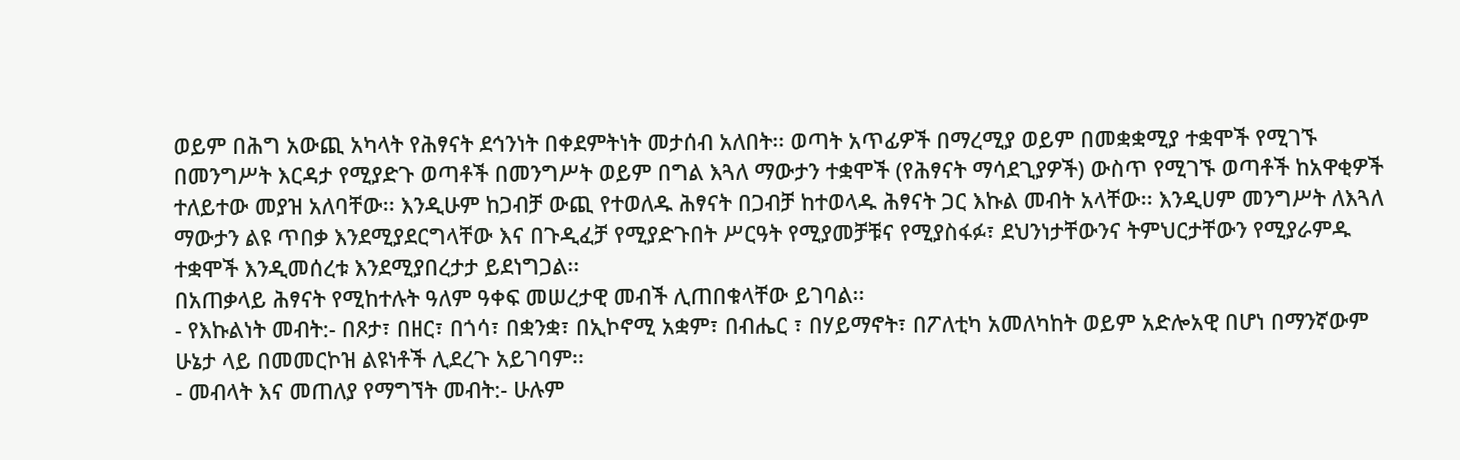ወይም በሕግ አውጪ አካላት የሕፃናት ደኅንነት በቀደምትነት መታሰብ አለበት፡፡ ወጣት አጥፊዎች በማረሚያ ወይም በመቋቋሚያ ተቋሞች የሚገኙ በመንግሥት እርዳታ የሚያድጉ ወጣቶች በመንግሥት ወይም በግል እጓለ ማውታን ተቋሞች (የሕፃናት ማሳደጊያዎች) ውስጥ የሚገኙ ወጣቶች ከአዋቂዎች ተለይተው መያዝ አለባቸው፡፡ እንዲሁም ከጋብቻ ውጪ የተወለዱ ሕፃናት በጋብቻ ከተወላዱ ሕፃናት ጋር እኩል መብት አላቸው፡፡ እንዲሀም መንግሥት ለእጓለ ማውታን ልዩ ጥበቃ እንደሚያደርግላቸው እና በጉዲፈቻ የሚያድጉበት ሥርዓት የሚያመቻቹና የሚያስፋፉ፣ ደህንነታቸውንና ትምህርታቸውን የሚያራምዱ ተቋሞች እንዲመሰረቱ እንደሚያበረታታ ይደነግጋል፡፡
በአጠቃላይ ሕፃናት የሚከተሉት ዓለም ዓቀፍ መሠረታዊ መብች ሊጠበቁላቸው ይገባል፡፡
- የእኩልነት መብት:- በጾታ፣ በዘር፣ በጎሳ፣ በቋንቋ፣ በኢኮኖሚ አቋም፣ በብሔር ፣ በሃይማኖት፣ በፖለቲካ አመለካከት ወይም አድሎአዊ በሆነ በማንኛውም ሁኔታ ላይ በመመርኮዝ ልዩነቶች ሊደረጉ አይገባም፡፡
- መብላት እና መጠለያ የማግኘት መብት:- ሁሉም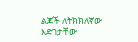ልጆች ለትክክለኛው እድገታቸው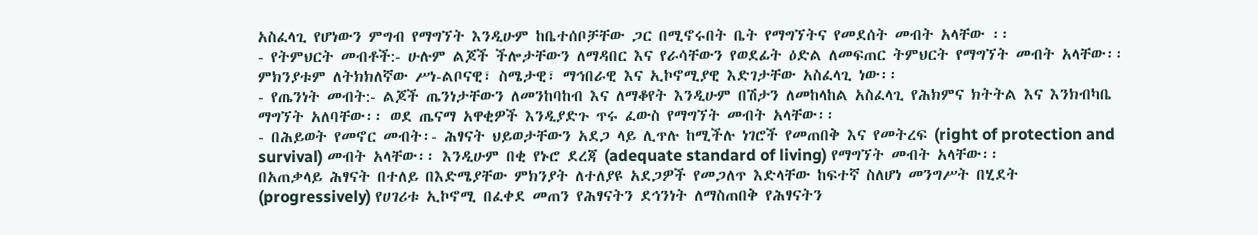አስፈላጊ የሆነውን ምግብ የማግኘት እንዲሁም ከቤተሰቦቻቸው ጋር በሚኖሩበት ቤት የማግኘትና የመደሰት መብት አላቸው ፡፡
- የትምህርት መብቶች:- ሁሉም ልጆች ችሎታቸውን ለማዳበር እና የራሳቸውን የወደፊት ዕድል ለመፍጠር ትምህርት የማግኘት መብት አላቸው፡፡ ምክንያቱም ለትክክለኛው ሥነ-ልቦናዊ፣ ስሜታዊ፣ ማኅበራዊ እና ኢኮኖሚያዊ እድገታቸው አስፈላጊ ነው፡፡
- የጤንነት መብት:- ልጆች ጤንነታቸውን ለመንከባከብ እና ለማቆየት እንዲሁም በሽታን ለመከላከል አስፈላጊ የሕክምና ክትትል እና እንክብካቤ ማግኘት አለባቸው፡፡ ወደ ጤናማ አዋቂዎች እንዲያድጉ ጥሩ ፈውስ የማግኘት መብት አላቸው፡፡
- በሕይወት የመኖር መብት፡- ሕፃናት ህይወታቸውን አደጋ ላይ ሊጥሉ ከሚችሉ ነገሮች የመጠበቅ እና የመትረፍ (right of protection and survival) መብት አላቸው፡፡ እንዲሁም በቂ የኑሮ ደረጃ (adequate standard of living) የማግኘት መብት አላቸው፡፡
በአጠቃላይ ሕፃናት በተለይ በእድሜያቸው ምክንያት ለተለያዩ አደጋዎች የመጋለጥ እድላቸው ከፍተኛ ስለሆነ መንግሥት በሂደት (progressively) የሀገሪቱ ኢኮኖሚ በፈቀደ መጠን የሕፃናትን ደኅንነት ለማስጠበቅ የሕፃናትን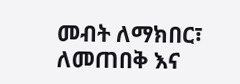መብት ለማክበር፣ ለመጠበቅ እና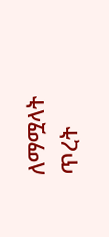ለማሟላት ጥረት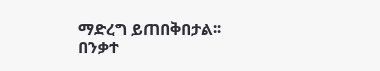ማድረግ ይጠበቅበታል፡፡
በንቃተ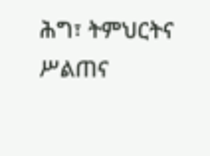ሕግ፣ ትምህርትና ሥልጠና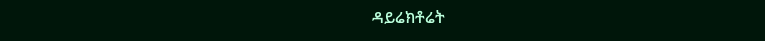ዳይሬክቶሬት